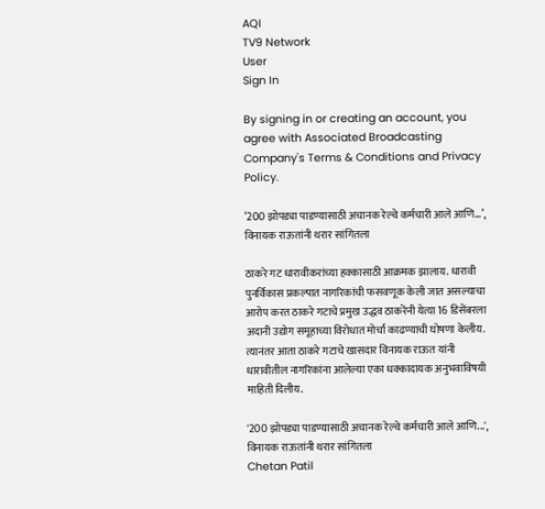AQI
TV9 Network
User
Sign In

By signing in or creating an account, you agree with Associated Broadcasting Company's Terms & Conditions and Privacy Policy.

‘200 झोपड्या पाडण्यासाठी अचानक रेल्वे कर्मचारी आले आणि…’, विनायक राऊतांनी थरार सांगितला

ठाकरे गट धारावीकरांच्या हक्कासाठी आक्रमक झालाय. धारावी पुनर्विकास प्रकल्पात नागरिकांची फसवणूक केली जात असल्याचा आरोप करत ठाकरे गटाचे प्रमुख उद्धव ठाकरेंनी येत्या 16 डिसेंबरला अदानी उद्योग समूहाच्या विरोधात मोर्चा काढण्याची घोषणा केलीय. त्यानंतर आता ठाकरे गटाचे खासदार विनायक राऊत यांनी धारावीतील नागरिकांना आलेल्या एका धक्कादायक अनुभवाविषयी माहिती दिलीय.

'200 झोपड्या पाडण्यासाठी अचानक रेल्वे कर्मचारी आले आणि...', विनायक राऊतांनी थरार सांगितला
Chetan Patil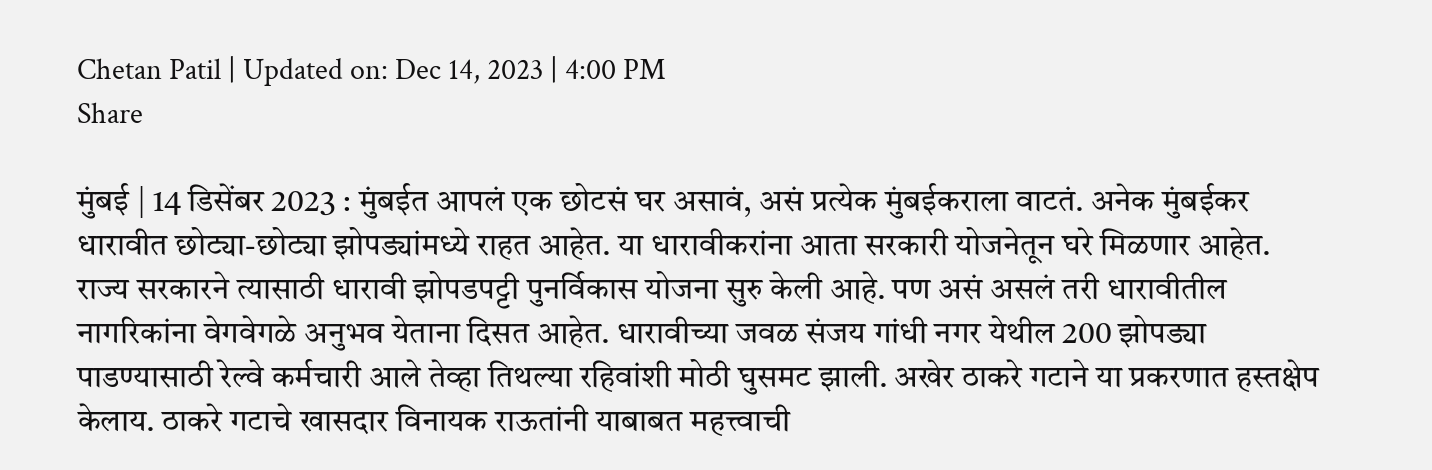Chetan Patil | Updated on: Dec 14, 2023 | 4:00 PM
Share

मुंबई | 14 डिसेंबर 2023 : मुंबईत आपलं एक छोटसं घर असावं, असं प्रत्येक मुंबईकराला वाटतं. अनेक मुंबईकर धारावीत छोट्या-छोट्या झोपड्यांमध्ये राहत आहेत. या धारावीकरांना आता सरकारी योजनेतून घरे मिळणार आहेत. राज्य सरकारने त्यासाठी धारावी झोपडपट्टी पुनर्विकास योजना सुरु केली आहे. पण असं असलं तरी धारावीतील नागरिकांना वेगवेगळे अनुभव येताना दिसत आहेत. धारावीच्या जवळ संजय गांधी नगर येथील 200 झोपड्या पाडण्यासाठी रेल्वे कर्मचारी आले तेव्हा तिथल्या रहिवांशी मोठी घुसमट झाली. अखेर ठाकरे गटाने या प्रकरणात हस्तक्षेप केलाय. ठाकरे गटाचे खासदार विनायक राऊतांनी याबाबत महत्त्वाची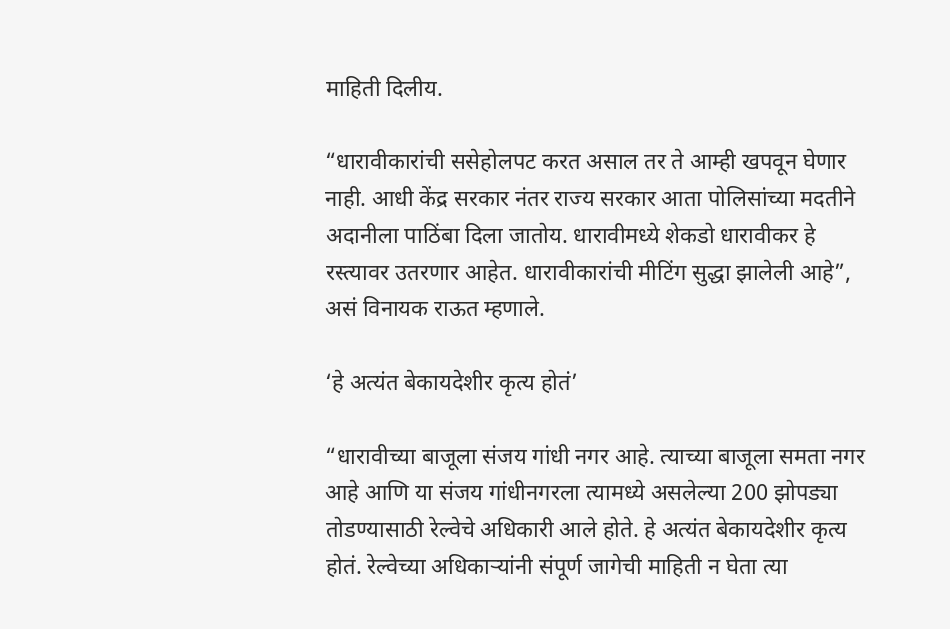माहिती दिलीय.

“धारावीकारांची ससेहोलपट करत असाल तर ते आम्ही खपवून घेणार नाही. आधी केंद्र सरकार नंतर राज्य सरकार आता पोलिसांच्या मदतीने अदानीला पाठिंबा दिला जातोय. धारावीमध्ये शेकडो धारावीकर हे रस्त्यावर उतरणार आहेत. धारावीकारांची मीटिंग सुद्धा झालेली आहे”, असं विनायक राऊत म्हणाले.

‘हे अत्यंत बेकायदेशीर कृत्य होतं’

“धारावीच्या बाजूला संजय गांधी नगर आहे. त्याच्या बाजूला समता नगर आहे आणि या संजय गांधीनगरला त्यामध्ये असलेल्या 200 झोपड्या तोडण्यासाठी रेल्वेचे अधिकारी आले होते. हे अत्यंत बेकायदेशीर कृत्य होतं. रेल्वेच्या अधिकाऱ्यांनी संपूर्ण जागेची माहिती न घेता त्या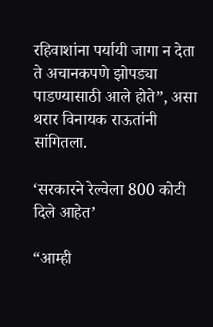रहिवाशांना पर्यायी जागा न देता ते अचानकपणे झोपड्या पाडण्यासाठी आले होते”, असा थरार विनायक राऊतांनी सांगितला.

‘सरकारने रेल्वेला 800 कोटी दिले आहेत’

“आम्ही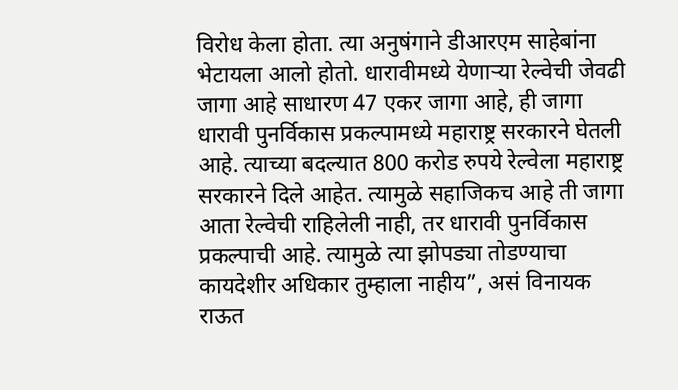विरोध केला होता. त्या अनुषंगाने डीआरएम साहेबांना भेटायला आलो होतो. धारावीमध्ये येणाऱ्या रेल्वेची जेवढी जागा आहे साधारण 47 एकर जागा आहे, ही जागा धारावी पुनर्विकास प्रकल्पामध्ये महाराष्ट्र सरकारने घेतली आहे. त्याच्या बदल्यात 800 करोड रुपये रेल्वेला महाराष्ट्र सरकारने दिले आहेत. त्यामुळे सहाजिकच आहे ती जागा आता रेल्वेची राहिलेली नाही, तर धारावी पुनर्विकास प्रकल्पाची आहे. त्यामुळे त्या झोपड्या तोडण्याचा कायदेशीर अधिकार तुम्हाला नाहीय”, असं विनायक राऊत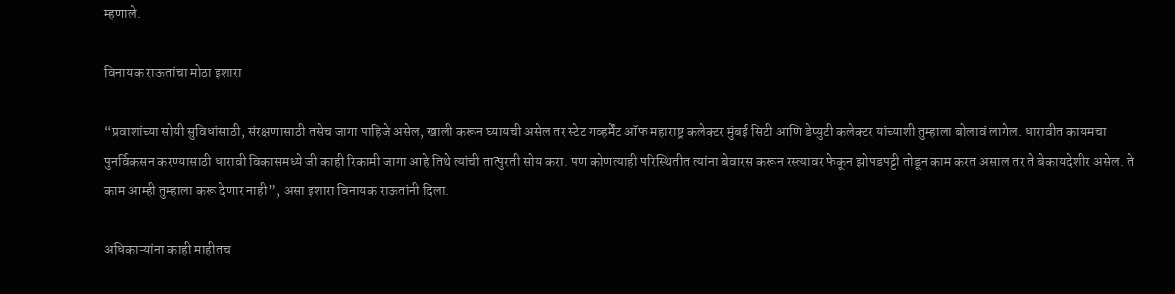म्हणाले.

विनायक राऊतांचा मोठा इशारा

“प्रवाशांच्या सोयी सुविधांसाठी, संरक्षणासाठी तसेच जागा पाहिजे असेल, खाली करून घ्यायची असेल तर स्टेट गव्हर्मेंट ऑफ महाराष्ट्र कलेक्टर मुंबई सिटी आणि डेप्युटी कलेक्टर यांच्याशी तुम्हाला बोलावं लागेल. धारावीत कायमचा पुनर्विकसन करण्यासाठी धारावी विकासमध्ये जी काही रिकामी जागा आहे तिथे त्यांची तात्पुरती सोय करा. पण कोणत्याही परिस्थितीत त्यांना बेवारस करून रस्त्यावर फेकून झोपडपट्टी तोडून काम करत असाल तर ते बेकायदेशीर असेल. ते काम आम्ही तुम्हाला करू देणार नाही”, असा इशारा विनायक राऊतांनी दिला.

अधिकाऱ्यांना काही माहीतच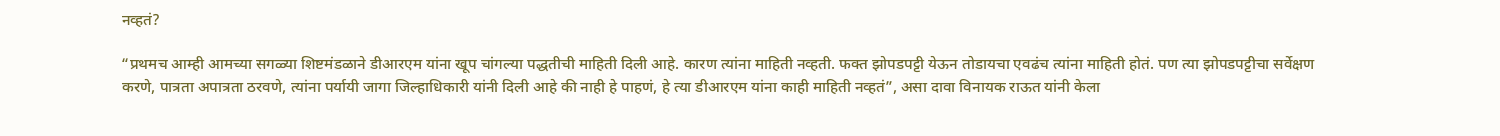नव्हतं?

“प्रथमच आम्ही आमच्या सगळ्या शिष्टमंडळाने डीआरएम यांना खूप चांगल्या पद्धतीची माहिती दिली आहे. कारण त्यांना माहिती नव्हती. फक्त झोपडपट्टी येऊन तोडायचा एवढंच त्यांना माहिती होतं. पण त्या झोपडपट्टीचा सर्वेक्षण करणे, पात्रता अपात्रता ठरवणे, त्यांना पर्यायी जागा जिल्हाधिकारी यांनी दिली आहे की नाही हे पाहणं, हे त्या डीआरएम यांना काही माहिती नव्हतं”, असा दावा विनायक राऊत यांनी केला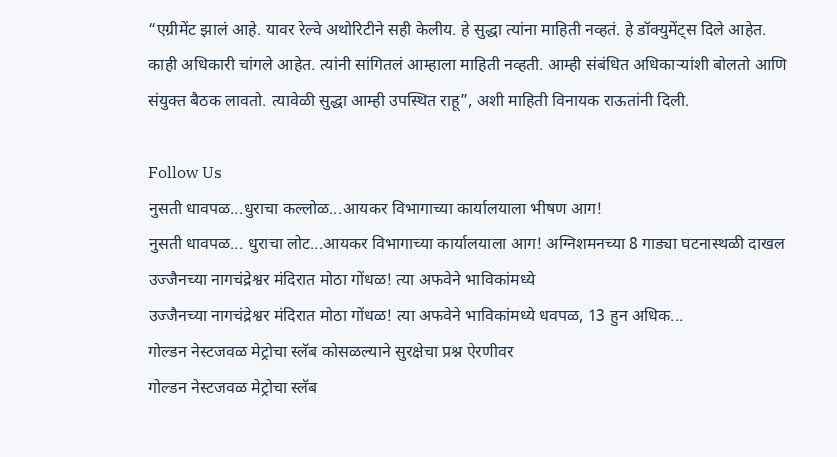“एग्रीमेंट झालं आहे. यावर रेल्वे अथोरिटीने सही केलीय. हे सुद्धा त्यांना माहिती नव्हतं. हे डॉक्युमेंट्स दिले आहेत. काही अधिकारी चांगले आहेत. त्यांनी सांगितलं आम्हाला माहिती नव्हती. आम्ही संबंधित अधिकाऱ्यांशी बोलतो आणि संयुक्त बैठक लावतो. त्यावेळी सुद्धा आम्ही उपस्थित राहू”, अशी माहिती विनायक राऊतांनी दिली.

Follow Us
नुसती धावपळ...धुराचा कल्लोळ...आयकर विभागाच्या कार्यालयाला भीषण आग!
नुसती धावपळ... धुराचा लोट...आयकर विभागाच्या कार्यालयाला आग! अग्निशमनच्या 8 गाड्या घटनास्थळी दाखल
उज्जैनच्या नागचंद्रेश्वर मंदिरात मोठा गोंधळ! त्या अफवेने भाविकांमध्ये
उज्जैनच्या नागचंद्रेश्वर मंदिरात मोठा गोंधळ! त्या अफवेने भाविकांमध्ये धवपळ, 13 हुन अधिक...
गोल्डन नेस्टजवळ मेट्रोचा स्लॅब कोसळल्याने सुरक्षेचा प्रश्न ऐरणीवर
गोल्डन नेस्टजवळ मेट्रोचा स्लॅब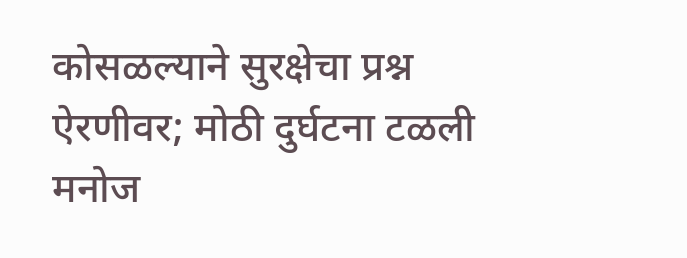कोसळल्याने सुरक्षेचा प्रश्न ऐरणीवर; मोठी दुर्घटना टळली
मनोज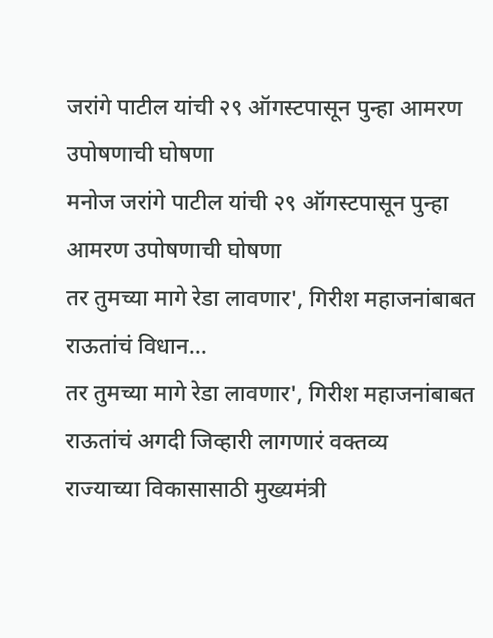जरांगे पाटील यांची २९ ऑगस्टपासून पुन्हा आमरण उपोषणाची घोषणा
मनोज जरांगे पाटील यांची २९ ऑगस्टपासून पुन्हा आमरण उपोषणाची घोषणा
तर तुमच्या मागे रेडा लावणार', गिरीश महाजनांबाबत राऊतांचं विधान...
तर तुमच्या मागे रेडा लावणार', गिरीश महाजनांबाबत राऊतांचं अगदी जिव्हारी लागणारं वक्तव्य
राज्याच्या विकासासाठी मुख्यमंत्री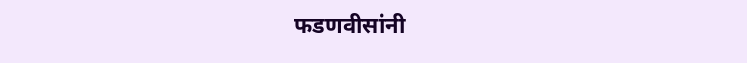फडणवीसांनी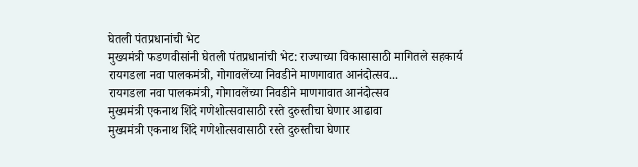घेतली पंतप्रधानांची भेट
मुख्यमंत्री फडणवीसांनी घेतली पंतप्रधानांची भेट: राज्याच्या विकासासाठी मागितले सहकार्य
रायगडला नवा पालकमंत्री, गोगावलेंच्या निवडीने माणगावात आनंदोत्सव...
रायगडला नवा पालकमंत्री, गोगावलेंच्या निवडीने माणगावात आनंदोत्सव
मुख्यमंत्री एकनाथ शिंदे गणेशोत्सवासाठी रस्ते दुरुस्तीचा घेणार आढावा
मुख्यमंत्री एकनाथ शिंदे गणेशोत्सवासाठी रस्ते दुरुस्तीचा घेणार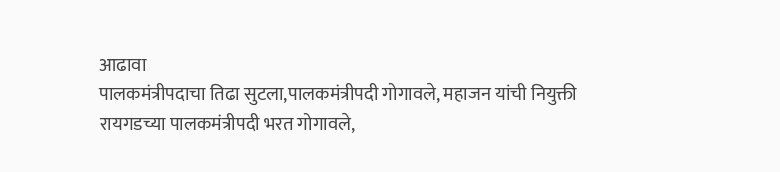आढावा
पालकमंत्रीपदाचा तिढा सुटला,पालकमंत्रीपदी गोगावले, महाजन यांची नियुक्ती
रायगडच्या पालकमंत्रीपदी भरत गोगावले,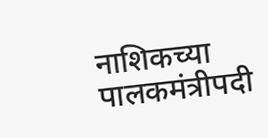नाशिकच्या पालकमंत्रीपदी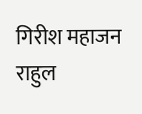गिरीश महाजन
राहुल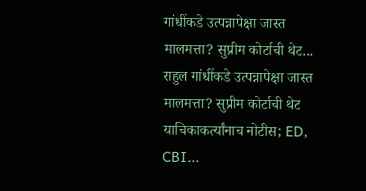गांधींकडे उत्पन्नापेक्षा जास्त मालमत्ता? सुप्रीम कोर्टाची थेट...
राहुल गांधींकडे उत्पन्नापेक्षा जास्त मालमत्ता? सुप्रीम कोर्टाची थेट याचिकाकर्त्यांनाच नोटीस; ED, CBI...